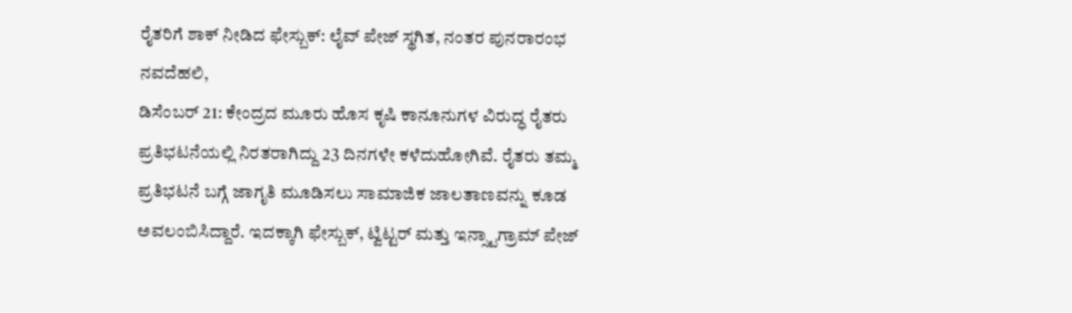ರೈತರಿಗೆ ಶಾಕ್ ನೀಡಿದ ಫೇಸ್ಬುಕ್: ಲೈವ್ ಪೇಜ್ ಸ್ಥಗಿತ, ನಂತರ ಪುನರಾರಂಭ
ನವದೆಹಲಿ,
ಡಿಸೆಂಬರ್ 21: ಕೇಂದ್ರದ ಮೂರು ಹೊಸ ಕೃಷಿ ಕಾನೂನುಗಳ ವಿರುದ್ಧ ರೈತರು ಪ್ರತಿಭಟನೆಯಲ್ಲಿ ನಿರತರಾಗಿದ್ದು 23 ದಿನಗಳೇ ಕಳೆದುಹೋಗಿವೆ. ರೈತರು ತಮ್ಮ ಪ್ರತಿಭಟನೆ ಬಗ್ಗೆ ಜಾಗೃತಿ ಮೂಡಿಸಲು ಸಾಮಾಜಿಕ ಜಾಲತಾಣವನ್ನು ಕೂಡ ಅವಲಂಬಿಸಿದ್ದಾರೆ. ಇದಕ್ಕಾಗಿ ಫೇಸ್ಬುಕ್, ಟ್ವಿಟ್ಟರ್ ಮತ್ತು ಇನ್ಸ್ಟಾಗ್ರಾಮ್ ಪೇಜ್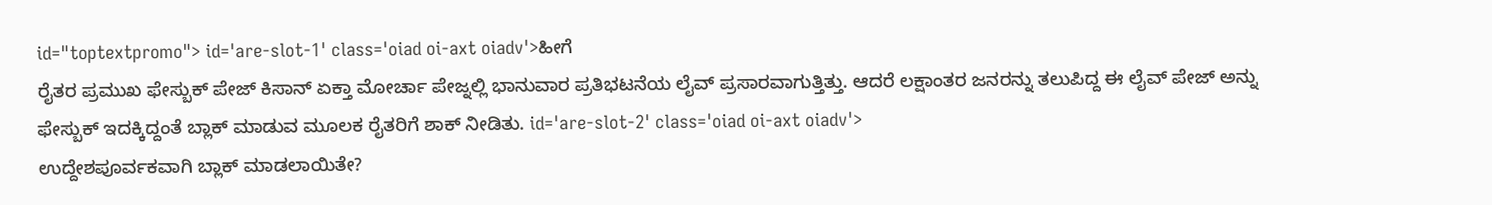id="toptextpromo"> id='are-slot-1' class='oiad oi-axt oiadv'>ಹೀಗೆ
ರೈತರ ಪ್ರಮುಖ ಫೇಸ್ಬುಕ್ ಪೇಜ್ ಕಿಸಾನ್ ಏಕ್ತಾ ಮೋರ್ಚಾ ಪೇಜ್ನಲ್ಲಿ ಭಾನುವಾರ ಪ್ರತಿಭಟನೆಯ ಲೈವ್ ಪ್ರಸಾರವಾಗುತ್ತಿತ್ತು. ಆದರೆ ಲಕ್ಷಾಂತರ ಜನರನ್ನು ತಲುಪಿದ್ದ ಈ ಲೈವ್ ಪೇಜ್ ಅನ್ನು ಫೇಸ್ಬುಕ್ ಇದಕ್ಕಿದ್ದಂತೆ ಬ್ಲಾಕ್ ಮಾಡುವ ಮೂಲಕ ರೈತರಿಗೆ ಶಾಕ್ ನೀಡಿತು. id='are-slot-2' class='oiad oi-axt oiadv'>
ಉದ್ದೇಶಪೂರ್ವಕವಾಗಿ ಬ್ಲಾಕ್ ಮಾಡಲಾಯಿತೇ?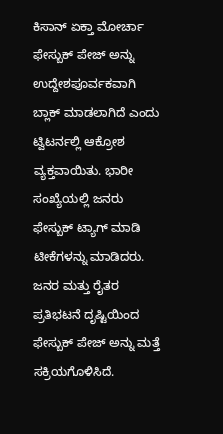ಕಿಸಾನ್ ಏಕ್ತಾ ಮೋರ್ಚಾ ಫೇಸ್ಬುಕ್ ಪೇಜ್ ಅನ್ನು ಉದ್ದೇಶಪೂರ್ವಕವಾಗಿ ಬ್ಲಾಕ್ ಮಾಡಲಾಗಿದೆ ಎಂದು ಟ್ವಿಟರ್ನಲ್ಲಿ ಆಕ್ರೋಶ ವ್ಯಕ್ತವಾಯಿತು. ಭಾರೀ ಸಂಖ್ಯೆಯಲ್ಲಿ ಜನರು ಫೇಸ್ಬುಕ್ ಟ್ಯಾಗ್ ಮಾಡಿ ಟೀಕೆಗಳನ್ನು ಮಾಡಿದರು. ಜನರ ಮತ್ತು ರೈತರ ಪ್ರತಿಭಟನೆ ದೃಷ್ಟಿಯಿಂದ ಫೇಸ್ಬುಕ್ ಪೇಜ್ ಅನ್ನು ಮತ್ತೆ ಸಕ್ರಿಯಗೊಳಿಸಿದೆ.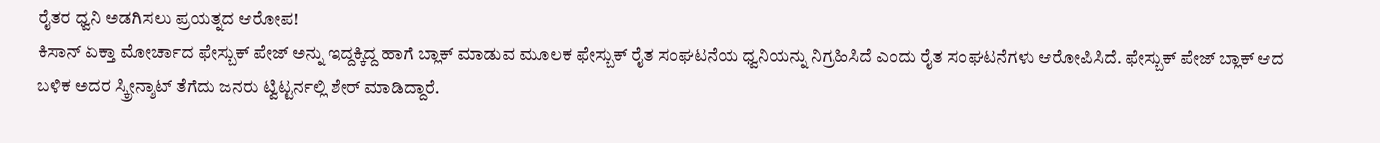ರೈತರ ಧ್ವನಿ ಅಡಗಿಸಲು ಪ್ರಯತ್ನದ ಆರೋಪ!
ಕಿಸಾನ್ ಏಕ್ತಾ ಮೋರ್ಚಾದ ಫೇಸ್ಬುಕ್ ಪೇಜ್ ಅನ್ನು ಇದ್ದಕ್ಕಿದ್ದ ಹಾಗೆ ಬ್ಲಾಕ್ ಮಾಡುವ ಮೂಲಕ ಫೇಸ್ಬುಕ್ ರೈತ ಸಂಘಟನೆಯ ಧ್ವನಿಯನ್ನು ನಿಗ್ರಹಿಸಿದೆ ಎಂದು ರೈತ ಸಂಘಟನೆಗಳು ಆರೋಪಿಸಿದೆ. ಫೇಸ್ಬುಕ್ ಪೇಜ್ ಬ್ಲಾಕ್ ಆದ ಬಳಿಕ ಅದರ ಸ್ಕ್ರೀನ್ಶಾಟ್ ತೆಗೆದು ಜನರು ಟ್ವಿಟ್ಟರ್ನಲ್ಲಿ ಶೇರ್ ಮಾಡಿದ್ದಾರೆ.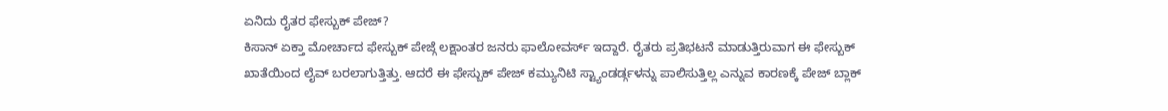ಏನಿದು ರೈತರ ಫೇಸ್ಬುಕ್ ಪೇಜ್?
ಕಿಸಾನ್ ಏಕ್ತಾ ಮೋರ್ಚಾದ ಫೇಸ್ಬುಕ್ ಪೇಜ್ಗೆ ಲಕ್ಷಾಂತರ ಜನರು ಫಾಲೋವರ್ಸ್ ಇದ್ದಾರೆ. ರೈತರು ಪ್ರತಿಭಟನೆ ಮಾಡುತ್ತಿರುವಾಗ ಈ ಫೇಸ್ಬುಕ್ ಖಾತೆಯಿಂದ ಲೈವ್ ಬರಲಾಗುತ್ತಿತ್ತು. ಆದರೆ ಈ ಫೇಸ್ಬುಕ್ ಪೇಜ್ ಕಮ್ಯುನಿಟಿ ಸ್ಟ್ಯಾಂಡರ್ಡ್ಗಳನ್ನು ಪಾಲಿಸುತ್ತಿಲ್ಲ ಎನ್ನುವ ಕಾರಣಕ್ಕೆ ಪೇಜ್ ಬ್ಲಾಕ್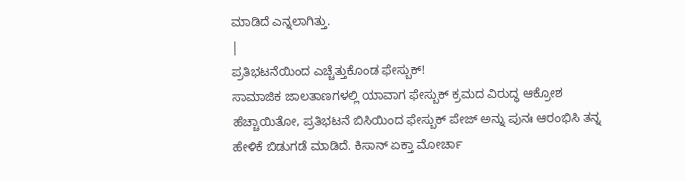ಮಾಡಿದೆ ಎನ್ನಲಾಗಿತ್ತು.
|
ಪ್ರತಿಭಟನೆಯಿಂದ ಎಚ್ಚೆತ್ತುಕೊಂಡ ಫೇಸ್ಬುಕ್!
ಸಾಮಾಜಿಕ ಜಾಲತಾಣಗಳಲ್ಲಿ ಯಾವಾಗ ಫೇಸ್ಬುಕ್ ಕ್ರಮದ ವಿರುದ್ಧ ಆಕ್ರೋಶ ಹೆಚ್ಚಾಯಿತೋ, ಪ್ರತಿಭಟನೆ ಬಿಸಿಯಿಂದ ಫೇಸ್ಬುಕ್ ಪೇಜ್ ಅನ್ನು ಪುನಃ ಆರಂಭಿಸಿ ತನ್ನ ಹೇಳಿಕೆ ಬಿಡುಗಡೆ ಮಾಡಿದೆ. ಕಿಸಾನ್ ಏಕ್ತಾ ಮೋರ್ಚಾ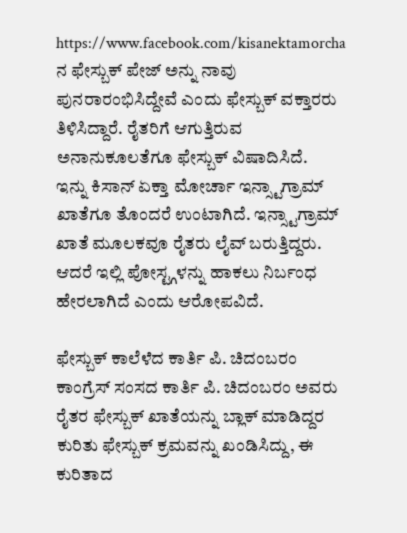https://www.facebook.com/kisanektamorcha ನ ಫೇಸ್ಬುಕ್ ಪೇಜ್ ಅನ್ನು ನಾವು ಪುನರಾರಂಭಿಸಿದ್ದೇವೆ ಎಂದು ಫೇಸ್ಬುಕ್ ವಕ್ತಾರರು ತಿಳಿಸಿದ್ದಾರೆ. ರೈತರಿಗೆ ಆಗುತ್ತಿರುವ ಅನಾನುಕೂಲತೆಗೂ ಫೇಸ್ಬುಕ್ ವಿಷಾದಿಸಿದೆ.
ಇನ್ನು ಕಿಸಾನ್ ಏಕ್ತಾ ಮೋರ್ಚಾ ಇನ್ಸ್ಟಾಗ್ರಾಮ್ ಖಾತೆಗೂ ತೊಂದರೆ ಉಂಟಾಗಿದೆ. ಇನ್ಸ್ಟಾಗ್ರಾಮ್ ಖಾತೆ ಮೂಲಕವೂ ರೈತರು ಲೈವ್ ಬರುತ್ತಿದ್ದರು. ಆದರೆ ಇಲ್ಲಿ ಪೋಸ್ಟ್ಗಳನ್ನು ಹಾಕಲು ನಿರ್ಬಂಧ ಹೇರಲಾಗಿದೆ ಎಂದು ಆರೋಪವಿದೆ.

ಫೇಸ್ಬುಕ್ ಕಾಲೆಳೆದ ಕಾರ್ತಿ ಪಿ. ಚಿದಂಬರಂ
ಕಾಂಗ್ರೆಸ್ ಸಂಸದ ಕಾರ್ತಿ ಪಿ. ಚಿದಂಬರಂ ಅವರು ರೈತರ ಫೇಸ್ಬುಕ್ ಖಾತೆಯನ್ನು ಬ್ಲಾಕ್ ಮಾಡಿದ್ದರ ಕುರಿತು ಫೇಸ್ಬುಕ್ ಕ್ರಮವನ್ನು ಖಂಡಿಸಿದ್ದು, ಈ ಕುರಿತಾದ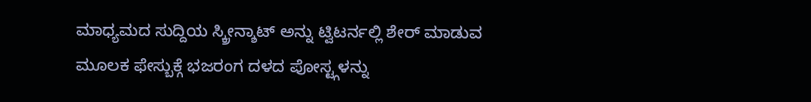ಮಾಧ್ಯಮದ ಸುದ್ದಿಯ ಸ್ಕ್ರೀನ್ಶಾಟ್ ಅನ್ನು ಟ್ವಿಟರ್ನಲ್ಲಿ ಶೇರ್ ಮಾಡುವ ಮೂಲಕ ಫೇಸ್ಬುಕ್ಗೆ ಭಜರಂಗ ದಳದ ಪೋಸ್ಟ್ಗಳನ್ನು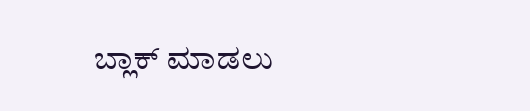ಬ್ಲಾಕ್ ಮಾಡಲು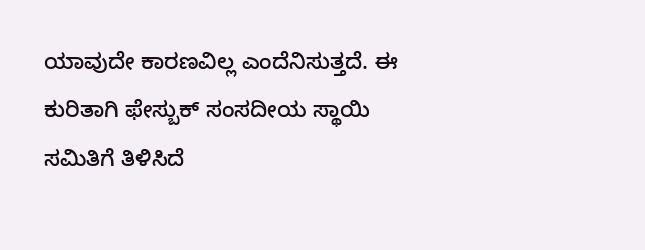ಯಾವುದೇ ಕಾರಣವಿಲ್ಲ ಎಂದೆನಿಸುತ್ತದೆ. ಈ ಕುರಿತಾಗಿ ಫೇಸ್ಬುಕ್ ಸಂಸದೀಯ ಸ್ಥಾಯಿ ಸಮಿತಿಗೆ ತಿಳಿಸಿದೆ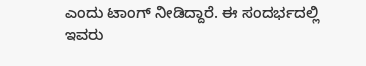ಎಂದು ಟಾಂಗ್ ನೀಡಿದ್ದಾರೆ. ಈ ಸಂದರ್ಭದಲ್ಲಿ ಇವರು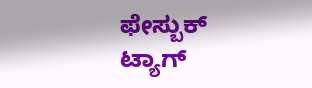ಫೇಸ್ಬುಕ್ ಟ್ಯಾಗ್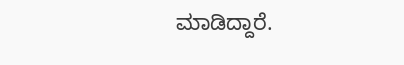ಮಾಡಿದ್ದಾರೆ.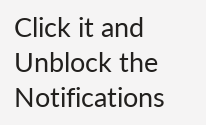Click it and Unblock the Notifications